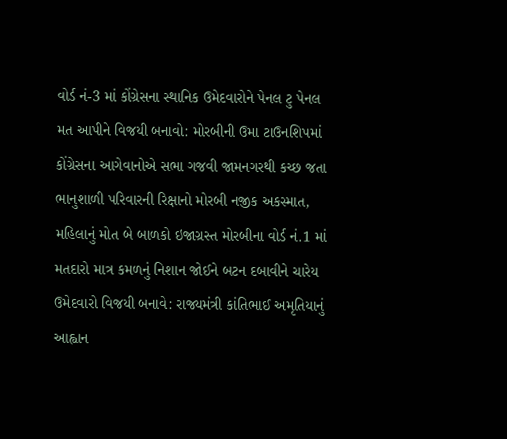વોર્ડ નં-3 માં કોંગ્રેસના સ્થાનિક ઉમેદવારોને પેનલ ટુ પેનલ મત આપીને વિજયી બનાવો: મોરબીની ઉમા ટાઉનશિપમાં કોંગ્રેસના આગેવાનોએ સભા ગજવી જામનગરથી કચ્છ જતા ભાનુશાળી પરિવારની રિક્ષાનો મોરબી નજીક અકસ્માત, મહિલાનું મોત બે બાળકો ઇજાગ્રસ્ત મોરબીના વોર્ડ નં.1 માં મતદારો માત્ર કમળનું નિશાન જોઈને બટન દબાવીને ચારેય ઉમેદવારો વિજયી બનાવે: રાજ્યમંત્રી કાંતિભાઈ અમૃતિયાનું આહ્વાન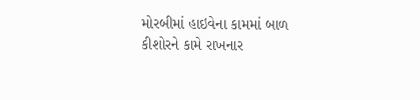મોરબીમાં હાઇવેના કામમાં બાળ કીશોરને કામે રાખનાર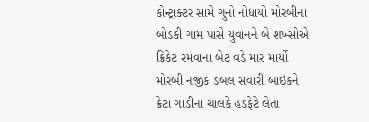કોન્ટ્રાક્ટર સામે ગુનો નોધાયો મોરબીના બોડકી ગામ પાસે યુવાનને બે શખ્સોએ ક્રિકેટ રમવાના બેટ વડે માર માર્યો મોરબી નજીક ડબલ સવારી બાઇકને ક્રેટા ગાડીના ચાલકે હડફેટે લેતા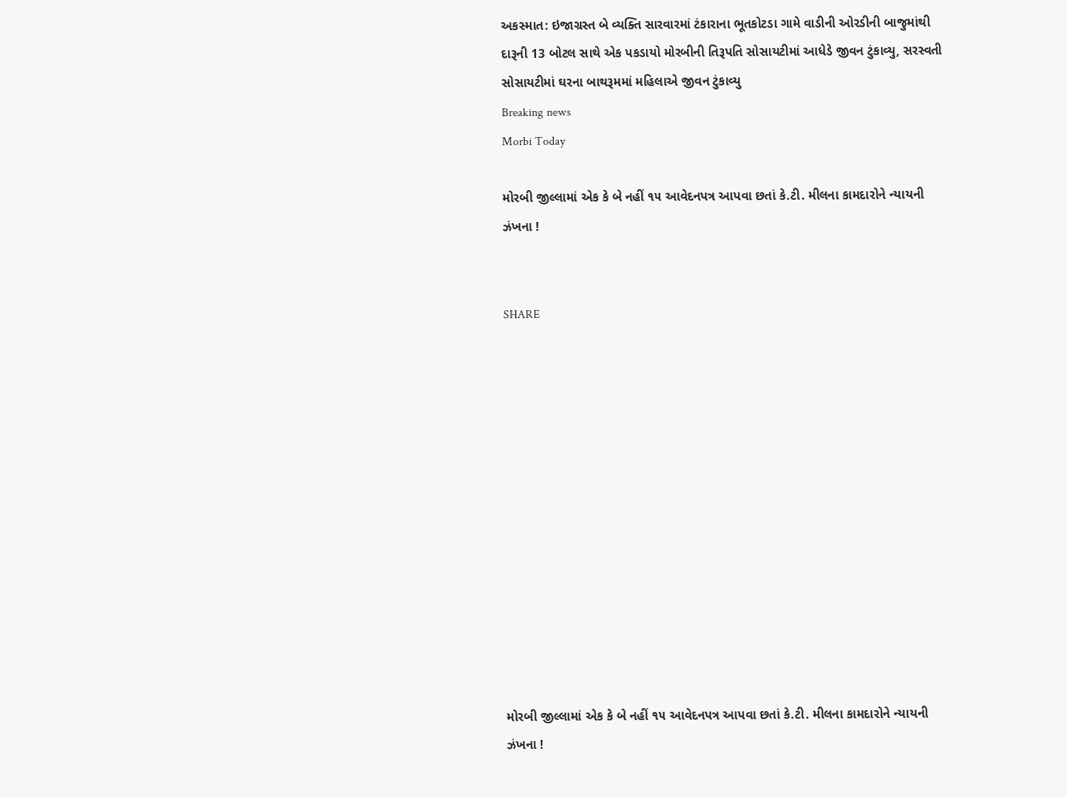અકસ્માત: ઇજાગ્રસ્ત બે વ્યક્તિ સારવારમાં ટંકારાના ભૂતકોટડા ગામે વાડીની ઓરડીની બાજુમાંથી દારૂની 13 બોટલ સાથે એક પકડાયો મોરબીની તિરૂપતિ સોસાયટીમાં આધેડે જીવન ટુંકાવ્યુ, સરસ્વતી સોસાયટીમાં ઘરના બાથરૂમમાં મહિલાએ જીવન ટુંકાવ્યુ
Breaking news
Morbi Today

મોરબી જીલ્લામાં એક કે બે નહીં ૧૫ આવેદનપત્ર આપવા છતાં કે.ટી. મીલના કામદારોને ન્યાયની ઝંખના !


SHARE













મોરબી જીલ્લામાં એક કે બે નહીં ૧૫ આવેદનપત્ર આપવા છતાં કે.ટી. મીલના કામદારોને ન્યાયની ઝંખના !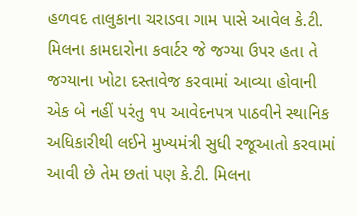હળવદ તાલુકાના ચરાડવા ગામ પાસે આવેલ કે.ટી. મિલના કામદારોના કવાર્ટર જે જગ્યા ઉપર હતા તે જગ્યાના ખોટા દસ્તાવેજ કરવામાં આવ્યા હોવાની એક બે નહીં પરંતુ ૧૫ આવેદનપત્ર પાઠવીને સ્થાનિક અધિકારીથી લઈને મુખ્યમંત્રી સુધી રજૂઆતો કરવામાં આવી છે તેમ છતાં પણ કે.ટી. મિલના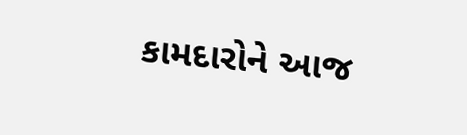કામદારોને આજ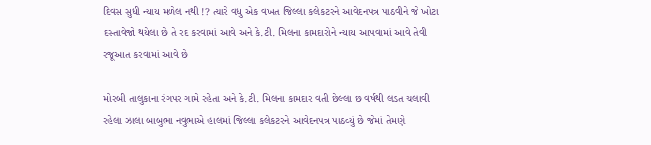દિવસ સુધી ન્યાય મળેલ નથી !? ત્યારે વધુ એક વખત જિલ્લા કલેકટરને આવેદનપત્ર પાઠવીને જે ખોટા દસ્તાવેજો થયેલા છે તે રદ કરવામાં આવે અને કે.ટી. મિલના કામદારોને ન્યાય આપવામાં આવે તેવી રજૂઆત કરવામાં આવે છે

મોરબી તાલુકાના રંગપર ગામે રહેતા અને કે.ટી. મિલના કામદાર વતી છેલ્લા છ વર્ષથી લડત ચલાવી રહેલા ઝાલા બાબુભા નવુભાએ હાલમાં જિલ્લા કલેકટરને આવેદનપત્ર પાઠવ્યું છે જેમાં તેમણે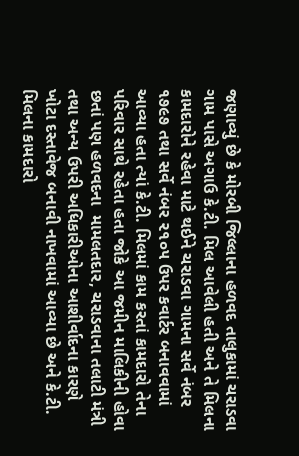જણાવ્યું છે કે મોરબી જિલ્લાના હળવદ તાલુકામાં ચરાડવા ગામ પાસે અગાઉ કે.ટી. મિલ આવેલી હતી અને તે મિલના કામદારોને રહેવા માટે થઈને ચરાડવા ગામના સર્વે નંબર ૧૭૯૭ તથા સર્વે નંબર ૨૧૦૫ ઉપર કવાર્ટર બનાવવામાં આવ્યા હતા ત્યાં કે.ટી. મિલમાં કામ કરતાં કામદારો તેના પરિવાર સાથે રહેતા હતા જોકે આ જમીન માલિકીની હોવા છતાં પણ હળવદના  મામલતદાર, ચરાડવાના તલાટી મંત્રી તથા અન્ય ઉપરી અધિકારીઓના આશીર્વાદના કારણે ખોટા દસ્તાવેજ બનાવી નાખવામાં આવ્યા છે અને કે.ટી. મિલના કામદારો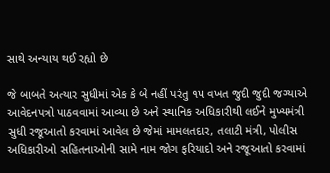સાથે અન્યાય થઈ રહ્યો છે

જે બાબતે અત્યાર સુધીમાં એક કે બે નહીં પરંતુ ૧૫ વખત જુદી જુદી જગ્યાએ આવેદનપત્રો પાઠવવામાં આવ્યા છે અને સ્થાનિક અધિકારીથી લઈને મુખ્યમંત્રી સુધી રજૂઆતો કરવામાં આવેલ છે જેમાં મામલતદાર, તલાટી મંત્રી, પોલીસ અધિકારીઓ સહિતનાઓની સામે નામ જોગ ફરિયાદો અને રજૂઆતો કરવામાં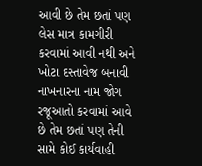આવી છે તેમ છતાં પણ લેસ માત્ર કામગીરી કરવામાં આવી નથી અને ખોટા દસ્તાવેજ બનાવી નાખનારના નામ જોગ રજૂઆતો કરવામાં આવે છે તેમ છતાં પણ તેની સામે કોઈ કાર્યવાહી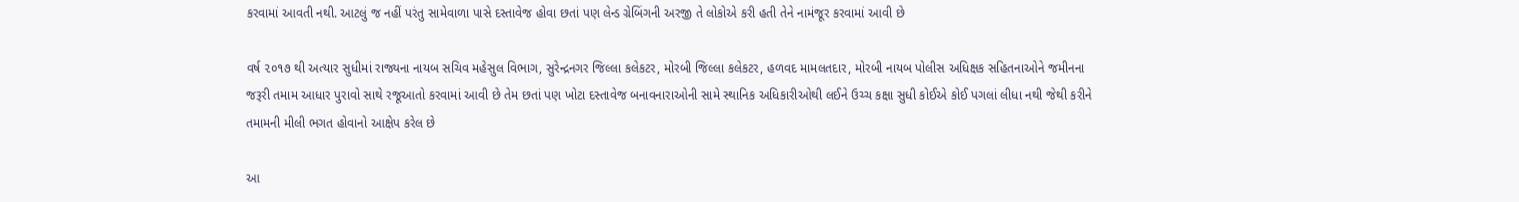કરવામાં આવતી નથી. આટલું જ નહીં પરંતુ સામેવાળા પાસે દસ્તાવેજ હોવા છતાં પણ લેન્ડ ગ્રેબિંગની અરજી તે લોકોએ કરી હતી તેને નામંજૂર કરવામાં આવી છે

વર્ષ ૨૦૧૭ થી અત્યાર સુધીમાં રાજ્યના નાયબ સચિવ મહેસુલ વિભાગ, સુરેન્દ્રનગર જિલ્લા કલેકટર, મોરબી જિલ્લા કલેકટર, હળવદ મામલતદાર, મોરબી નાયબ પોલીસ અધિક્ષક સહિતનાઓને જમીનના જરૂરી તમામ આધાર પુરાવો સાથે રજૂઆતો કરવામાં આવી છે તેમ છતાં પણ ખોટા દસ્તાવેજ બનાવનારાઓની સામે સ્થાનિક અધિકારીઓથી લઈને ઉચ્ચ કક્ષા સુધી કોઈએ કોઈ પગલાં લીધા નથી જેથી કરીને તમામની મીલી ભગત હોવાનો આક્ષેપ કરેલ છે

આ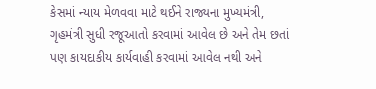કેસમાં ન્યાય મેળવવા માટે થઈને રાજ્યના મુખ્યમંત્રી, ગૃહમંત્રી સુધી રજૂઆતો કરવામાં આવેલ છે અને તેમ છતાં પણ કાયદાકીય કાર્યવાહી કરવામાં આવેલ નથી અને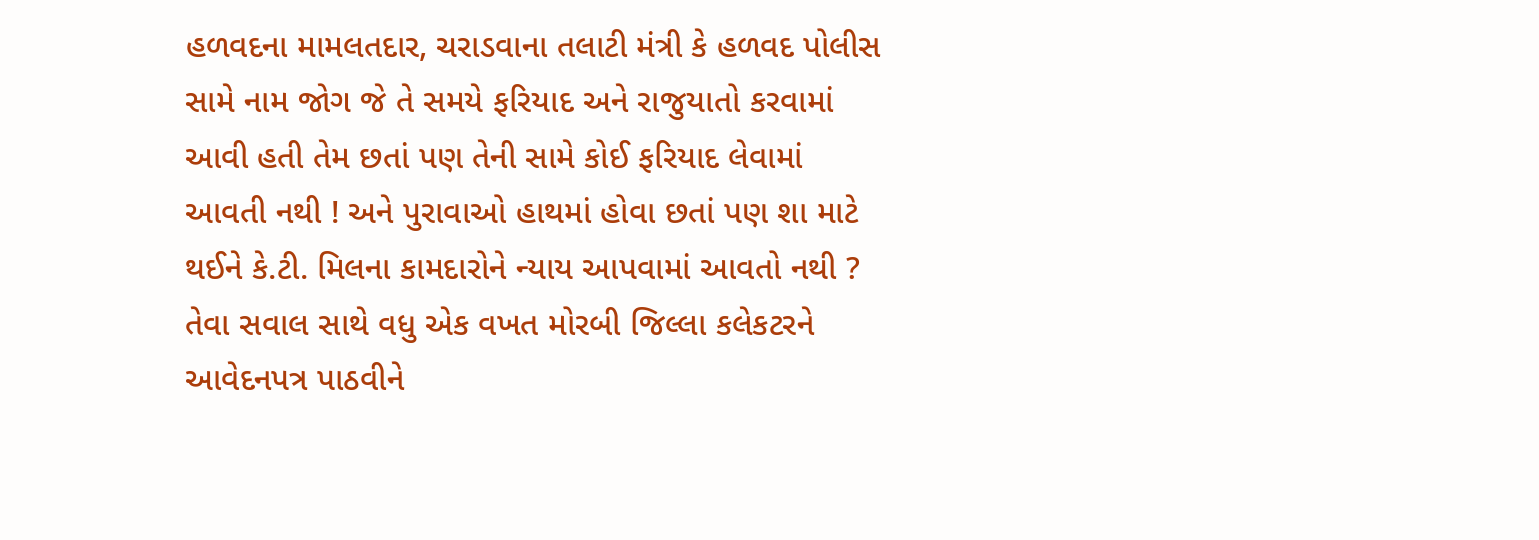હળવદના મામલતદાર, ચરાડવાના તલાટી મંત્રી કે હળવદ પોલીસ સામે નામ જોગ જે તે સમયે ફરિયાદ અને રાજુયાતો કરવામાં આવી હતી તેમ છતાં પણ તેની સામે કોઈ ફરિયાદ લેવામાં આવતી નથી ! અને પુરાવાઓ હાથમાં હોવા છતાં પણ શા માટે થઈને કે.ટી. મિલના કામદારોને ન્યાય આપવામાં આવતો નથી ? તેવા સવાલ સાથે વધુ એક વખત મોરબી જિલ્લા કલેકટરને આવેદનપત્ર પાઠવીને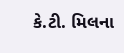કે.ટી. મિલના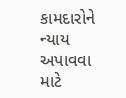કામદારોને ન્યાય અપાવવા માટે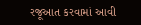રજૂઆત કરવામાં આવી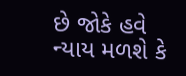છે જોકે હવે ન્યાય મળશે કે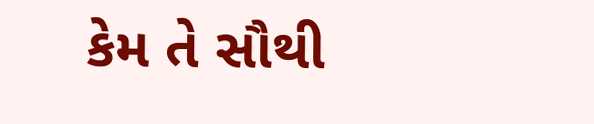કેમ તે સૌથી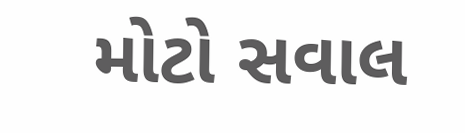મોટો સવાલ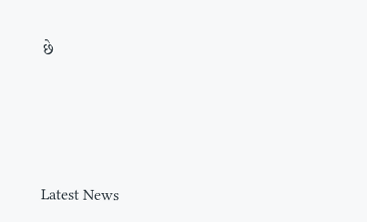છે






Latest News